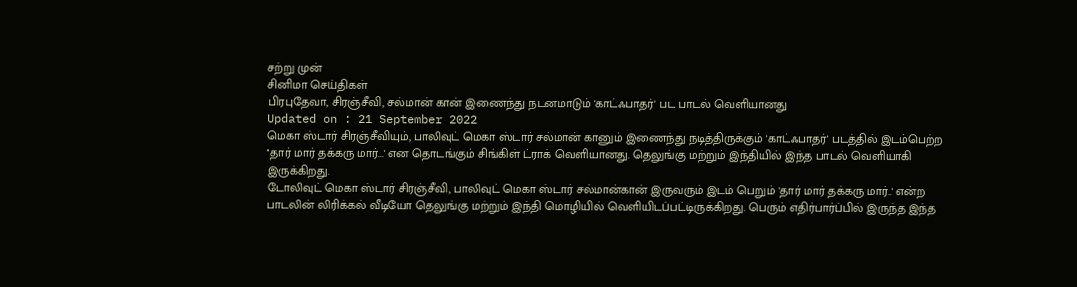சற்று முன்
சினிமா செய்திகள்
பிரபுதேவா, சிரஞ்சீவி, சல்மான் கான் இணைந்து நடனமாடும் 'காட்ஃபாதர்' பட பாடல் வெளியானது
Updated on : 21 September 2022
மெகா ஸ்டார் சிரஞ்சீவியும், பாலிவுட் மெகா ஸ்டார் சல்மான் கானும் இணைந்து நடித்திருக்கும் 'காட்ஃபாதர்' படத்தில் இடம்பெற்ற ''தார் மார் தக்கரு மார்...' என தொடங்கும் சிங்கிள் ட்ராக் வெளியானது. தெலுங்கு மற்றும் இந்தியில் இந்த பாடல் வெளியாகி இருக்கிறது.
டோலிவுட் மெகா ஸ்டார் சிரஞ்சீவி, பாலிவுட் மெகா ஸ்டார் சல்மான்கான் இருவரும் இடம் பெறும் 'தார் மார் தக்கரு மார்..' என்ற பாடலின் லிரிக்கல் வீடியோ தெலுங்கு மற்றும் இந்தி மொழியில் வெளியிடப்பட்டிருக்கிறது. பெரும் எதிர்பார்ப்பில் இருந்த இந்த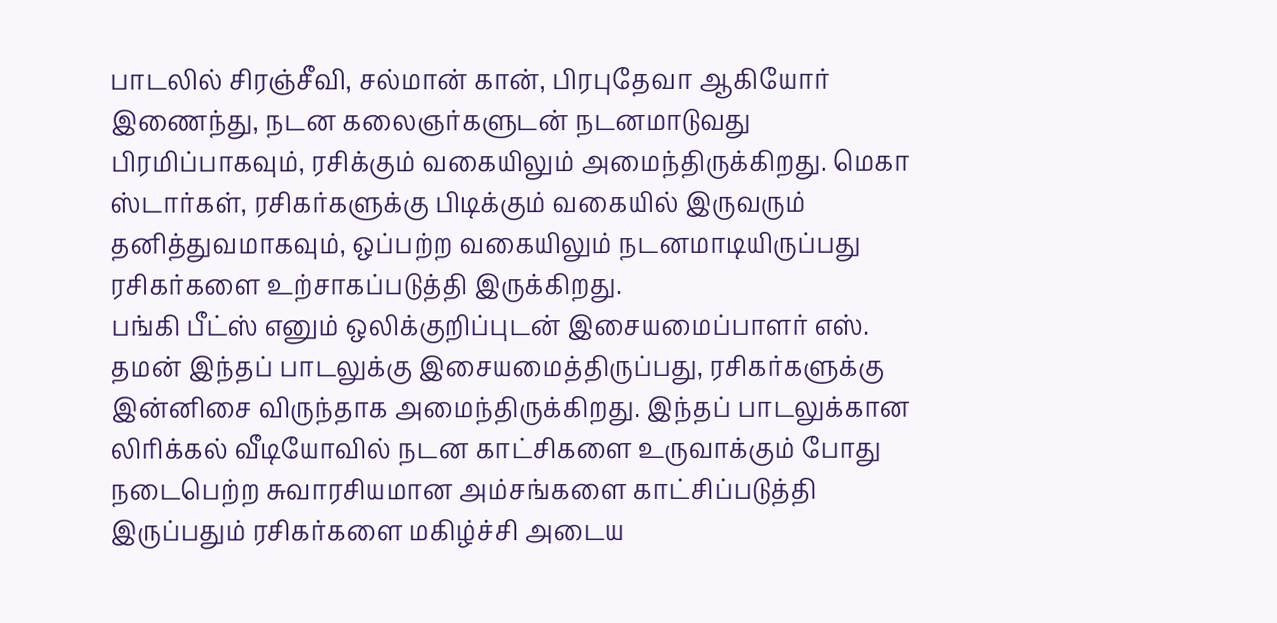பாடலில் சிரஞ்சீவி, சல்மான் கான், பிரபுதேவா ஆகியோர் இணைந்து, நடன கலைஞர்களுடன் நடனமாடுவது பிரமிப்பாகவும், ரசிக்கும் வகையிலும் அமைந்திருக்கிறது. மெகா ஸ்டார்கள், ரசிகர்களுக்கு பிடிக்கும் வகையில் இருவரும் தனித்துவமாகவும், ஒப்பற்ற வகையிலும் நடனமாடியிருப்பது ரசிகர்களை உற்சாகப்படுத்தி இருக்கிறது.
பங்கி பீட்ஸ் எனும் ஒலிக்குறிப்புடன் இசையமைப்பாளர் எஸ். தமன் இந்தப் பாடலுக்கு இசையமைத்திருப்பது, ரசிகர்களுக்கு இன்னிசை விருந்தாக அமைந்திருக்கிறது. இந்தப் பாடலுக்கான லிரிக்கல் வீடியோவில் நடன காட்சிகளை உருவாக்கும் போது நடைபெற்ற சுவாரசியமான அம்சங்களை காட்சிப்படுத்தி இருப்பதும் ரசிகர்களை மகிழ்ச்சி அடைய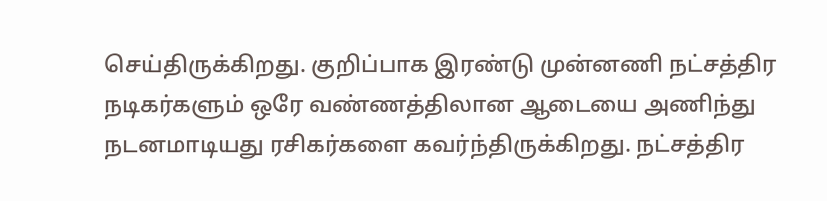செய்திருக்கிறது. குறிப்பாக இரண்டு முன்னணி நட்சத்திர நடிகர்களும் ஒரே வண்ணத்திலான ஆடையை அணிந்து நடனமாடியது ரசிகர்களை கவர்ந்திருக்கிறது. நட்சத்திர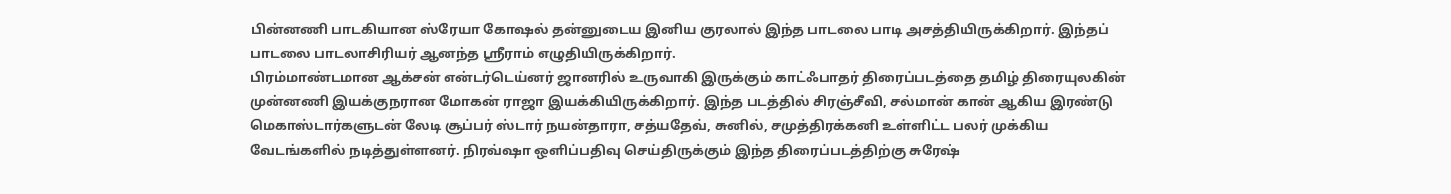பின்னணி பாடகியான ஸ்ரேயா கோஷல் தன்னுடைய இனிய குரலால் இந்த பாடலை பாடி அசத்தியிருக்கிறார். இந்தப் பாடலை பாடலாசிரியர் ஆனந்த ஸ்ரீராம் எழுதியிருக்கிறார்.
பிரம்மாண்டமான ஆக்சன் என்டர்டெய்னர் ஜானரில் உருவாகி இருக்கும் காட்ஃபாதர் திரைப்படத்தை தமிழ் திரையுலகின் முன்னணி இயக்குநரான மோகன் ராஜா இயக்கியிருக்கிறார். இந்த படத்தில் சிரஞ்சீவி, சல்மான் கான் ஆகிய இரண்டு மெகாஸ்டார்களுடன் லேடி சூப்பர் ஸ்டார் நயன்தாரா, சத்யதேவ், சுனில், சமுத்திரக்கனி உள்ளிட்ட பலர் முக்கிய வேடங்களில் நடித்துள்ளனர். நிரவ்ஷா ஒளிப்பதிவு செய்திருக்கும் இந்த திரைப்படத்திற்கு சுரேஷ்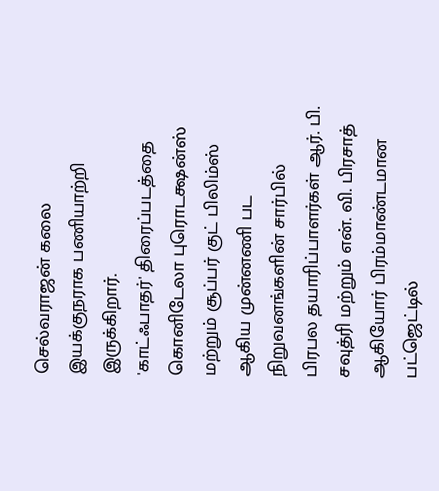செல்வராஜன் கலை இயக்குநராக பணியாற்றி இருக்கிறார்.
'காட்ஃபாதர்' திரைப்படத்தை கொனிடேலா புரொடக்ஷன்ஸ் மற்றும் சூப்பர் குட் பிலிம்ஸ் ஆகிய முன்னணி பட நிறுவனங்களின் சார்பில் பிரபல தயாரிப்பாளர்கள் ஆர். பி. சவுத்ரி மற்றும் என். வி. பிரசாத் ஆகியோர் பிரம்மாண்டமான பட்ஜெட்டில்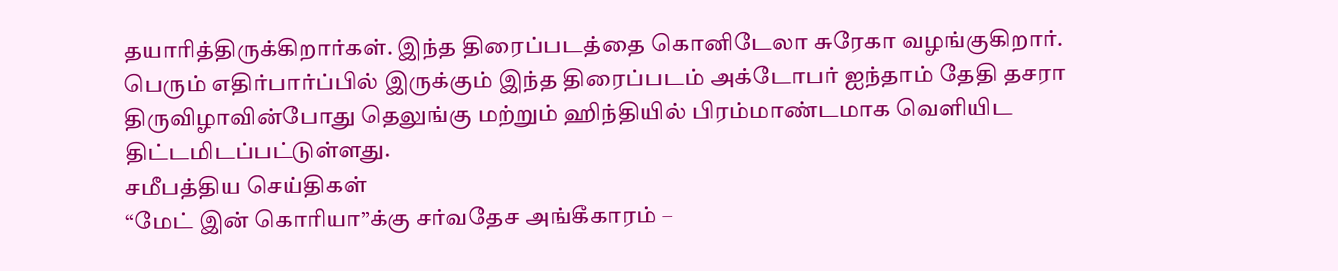தயாரித்திருக்கிறார்கள். இந்த திரைப்படத்தை கொனிடேலா சுரேகா வழங்குகிறார்.
பெரும் எதிர்பார்ப்பில் இருக்கும் இந்த திரைப்படம் அக்டோபர் ஐந்தாம் தேதி தசரா திருவிழாவின்போது தெலுங்கு மற்றும் ஹிந்தியில் பிரம்மாண்டமாக வெளியிட திட்டமிடப்பட்டுள்ளது.
சமீபத்திய செய்திகள்
“மேட் இன் கொரியா”க்கு சர்வதேச அங்கீகாரம் –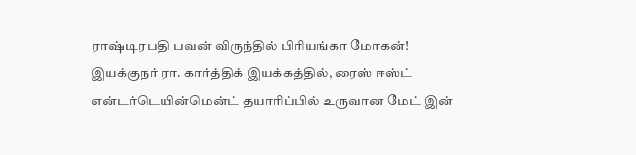ராஷ்டிரபதி பவன் விருந்தில் பிரியங்கா மோகன்!
இயக்குநர் ரா. கார்த்திக் இயக்கத்தில், ரைஸ் ஈஸ்ட் என்டர்டெயின்மென்ட் தயாரிப்பில் உருவான மேட் இன்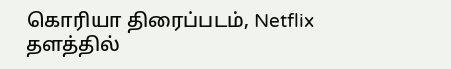கொரியா திரைப்படம், Netflix தளத்தில்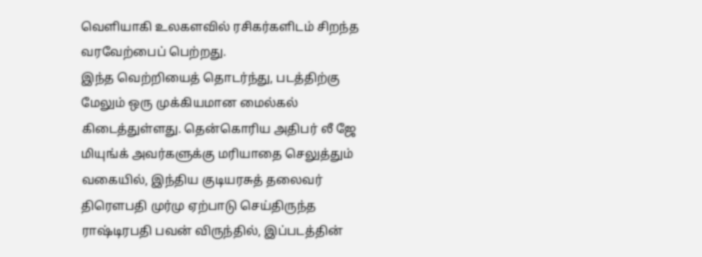வெளியாகி உலகளவில் ரசிகர்களிடம் சிறந்த வரவேற்பைப் பெற்றது.
இந்த வெற்றியைத் தொடர்ந்து, படத்திற்கு மேலும் ஒரு முக்கியமான மைல்கல் கிடைத்துள்ளது. தென்கொரிய அதிபர் லீ ஜே மியுங்க் அவர்களுக்கு மரியாதை செலுத்தும் வகையில், இந்திய குடியரசுத் தலைவர் திரௌபதி முர்மு ஏற்பாடு செய்திருந்த ராஷ்டிரபதி பவன் விருந்தில், இப்படத்தின்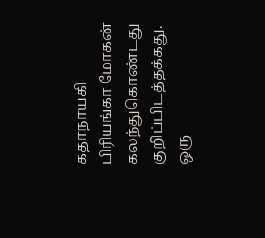கதாநாயகி பிரியங்கா மோகன் கலந்துகொண்டது குறிப்பிடத்தக்கது.
ஒரு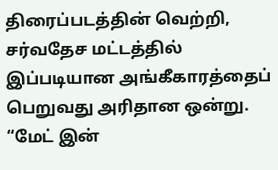திரைப்படத்தின் வெற்றி, சர்வதேச மட்டத்தில் இப்படியான அங்கீகாரத்தைப் பெறுவது அரிதான ஒன்று. “மேட் இன்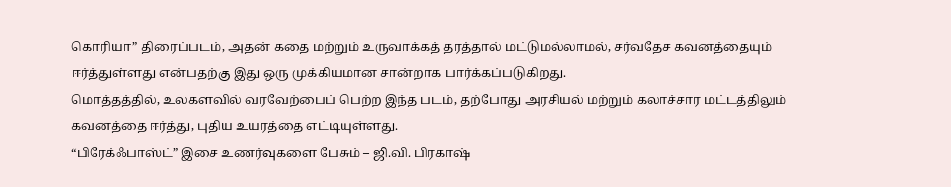கொரியா” திரைப்படம், அதன் கதை மற்றும் உருவாக்கத் தரத்தால் மட்டுமல்லாமல், சர்வதேச கவனத்தையும் ஈர்த்துள்ளது என்பதற்கு இது ஒரு முக்கியமான சான்றாக பார்க்கப்படுகிறது.
மொத்தத்தில், உலகளவில் வரவேற்பைப் பெற்ற இந்த படம், தற்போது அரசியல் மற்றும் கலாச்சார மட்டத்திலும் கவனத்தை ஈர்த்து, புதிய உயரத்தை எட்டியுள்ளது.
“பிரேக்ஃபாஸ்ட்” இசை உணர்வுகளை பேசும் – ஜி.வி. பிரகாஷ்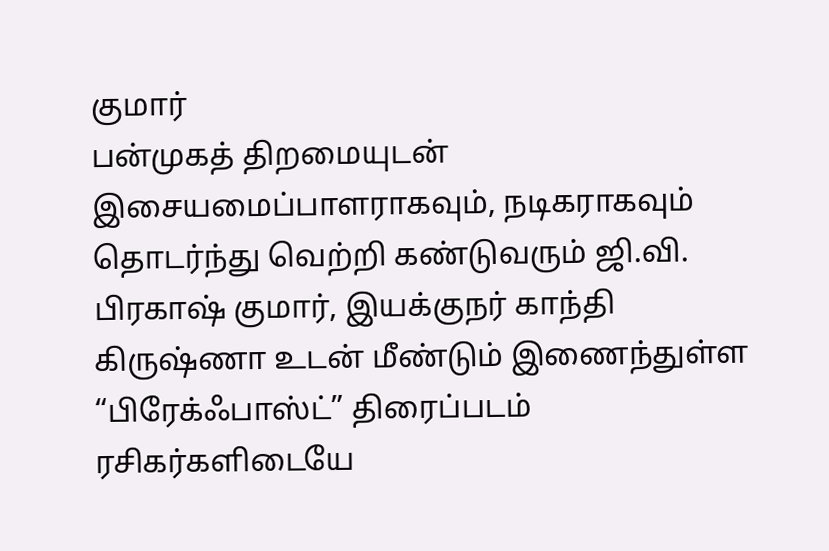குமார்
பன்முகத் திறமையுடன் இசையமைப்பாளராகவும், நடிகராகவும் தொடர்ந்து வெற்றி கண்டுவரும் ஜி.வி. பிரகாஷ் குமார், இயக்குநர் காந்தி கிருஷ்ணா உடன் மீண்டும் இணைந்துள்ள “பிரேக்ஃபாஸ்ட்” திரைப்படம் ரசிகர்களிடையே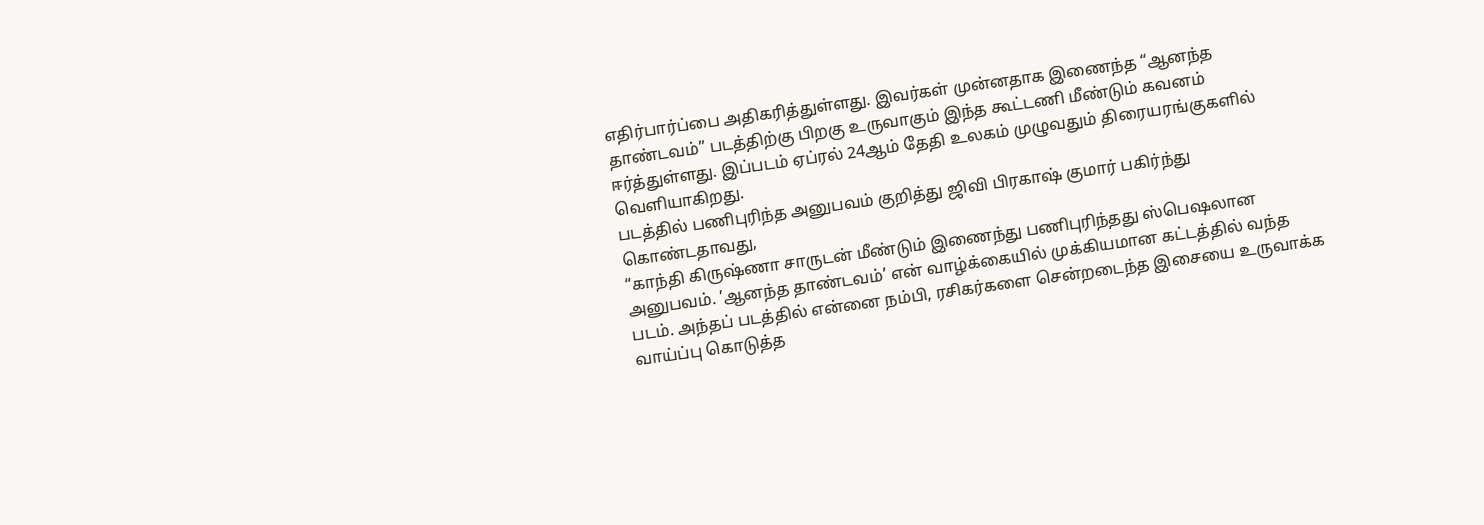எதிர்பார்ப்பை அதிகரித்துள்ளது. இவர்கள் முன்னதாக இணைந்த “ஆனந்த தாண்டவம்” படத்திற்கு பிறகு உருவாகும் இந்த கூட்டணி மீண்டும் கவனம் ஈர்த்துள்ளது. இப்படம் ஏப்ரல் 24ஆம் தேதி உலகம் முழுவதும் திரையரங்குகளில் வெளியாகிறது.
படத்தில் பணிபுரிந்த அனுபவம் குறித்து ஜிவி பிரகாஷ் குமார் பகிர்ந்து கொண்டதாவது,
“காந்தி கிருஷ்ணா சாருடன் மீண்டும் இணைந்து பணிபுரிந்தது ஸ்பெஷலான அனுபவம். ’ஆனந்த தாண்டவம்’ என் வாழ்க்கையில் முக்கியமான கட்டத்தில் வந்த படம். அந்தப் படத்தில் என்னை நம்பி, ரசிகர்களை சென்றடைந்த இசையை உருவாக்க வாய்ப்பு கொடுத்த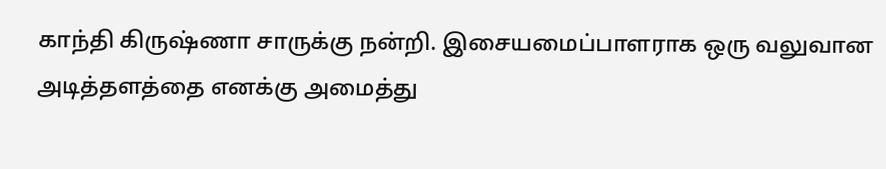காந்தி கிருஷ்ணா சாருக்கு நன்றி. இசையமைப்பாளராக ஒரு வலுவான அடித்தளத்தை எனக்கு அமைத்து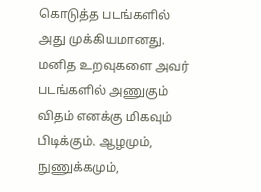கொடுத்த படங்களில் அது முக்கியமானது. மனித உறவுகளை அவர் படங்களில் அணுகும் விதம் எனக்கு மிகவும் பிடிக்கும். ஆழமும், நுணுக்கமும்,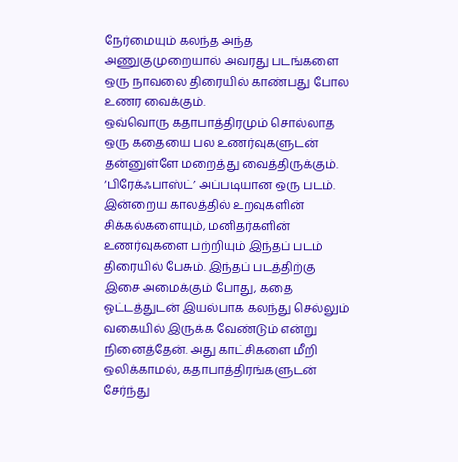நேர்மையும் கலந்த அந்த அணுகுமுறையால் அவரது படங்களை ஒரு நாவலை திரையில் காண்பது போல உணர வைக்கும்.
ஒவ்வொரு கதாபாத்திரமும் சொல்லாத ஒரு கதையை பல உணர்வுகளுடன் தன்னுள்ளே மறைத்து வைத்திருக்கும். ‘பிரேக்ஃபாஸ்ட்’ அப்படியான ஒரு படம். இன்றைய காலத்தில் உறவுகளின் சிக்கல்களையும், மனிதர்களின் உணர்வுகளை பற்றியும் இந்தப் படம் திரையில் பேசும். இந்தப் படத்திற்கு இசை அமைக்கும் போது, கதை ஓட்டத்துடன் இயல்பாக கலந்து செல்லும் வகையில் இருக்க வேண்டும் என்று நினைத்தேன். அது காட்சிகளை மீறி ஒலிக்காமல், கதாபாத்திரங்களுடன் சேர்ந்து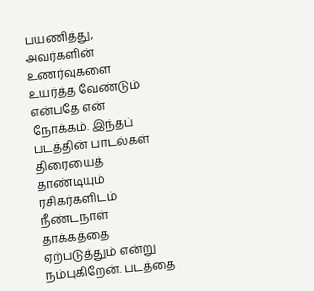பயணித்து, அவர்களின் உணர்வுகளை உயர்த்த வேண்டும் என்பதே என் நோக்கம். இந்தப் படத்தின் பாடல்கள் திரையைத் தாண்டியும் ரசிகர்களிடம் நீண்டநாள் தாக்கத்தை ஏற்படுத்தும் என்று நம்புகிறேன். படத்தை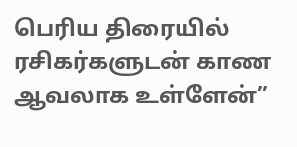பெரிய திரையில் ரசிகர்களுடன் காண ஆவலாக உள்ளேன்”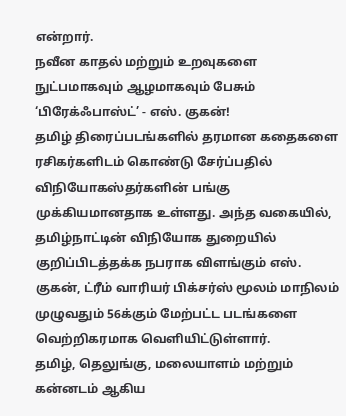என்றார்.
நவீன காதல் மற்றும் உறவுகளை நுட்பமாகவும் ஆழமாகவும் பேசும் ‘பிரேக்ஃபாஸ்ட்’ - எஸ். குகன்!
தமிழ் திரைப்படங்களில் தரமான கதைகளை ரசிகர்களிடம் கொண்டு சேர்ப்பதில் விநியோகஸ்தர்களின் பங்கு முக்கியமானதாக உள்ளது. அந்த வகையில், தமிழ்நாட்டின் விநியோக துறையில் குறிப்பிடத்தக்க நபராக விளங்கும் எஸ். குகன், ட்ரீம் வாரியர் பிக்சர்ஸ் மூலம் மாநிலம் முழுவதும் 56க்கும் மேற்பட்ட படங்களை வெற்றிகரமாக வெளியிட்டுள்ளார்.
தமிழ், தெலுங்கு, மலையாளம் மற்றும் கன்னடம் ஆகிய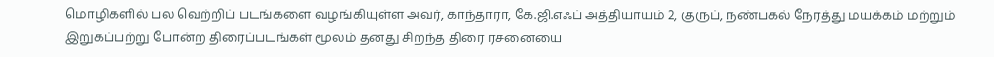மொழிகளில் பல வெற்றிப் படங்களை வழங்கியுள்ள அவர், காந்தாரா, கே.ஜி.எஃப் அத்தியாயம் 2, குருப், நண்பகல் நேரத்து மயக்கம் மற்றும் இறுகப்பற்று போன்ற திரைப்படங்கள் மூலம் தனது சிறந்த திரை ரசனையை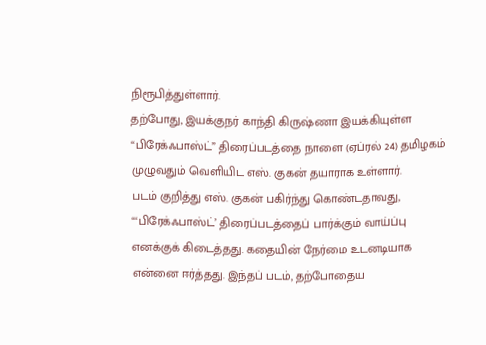நிரூபித்துள்ளார்.
தற்போது, இயக்குநர் காந்தி கிருஷ்ணா இயக்கியுள்ள “பிரேக்ஃபாஸ்ட்” திரைப்படத்தை நாளை (ஏப்ரல் 24) தமிழகம் முழுவதும் வெளியிட எஸ். குகன் தயாராக உள்ளார்.
படம் குறித்து எஸ். குகன் பகிர்ந்து கொண்டதாவது, “‘பிரேக்ஃபாஸ்ட்’ திரைப்படத்தைப் பார்க்கும் வாய்ப்பு எனக்குக் கிடைத்தது. கதையின் நேர்மை உடனடியாக என்னை ஈர்த்தது. இந்தப் படம், தற்போதைய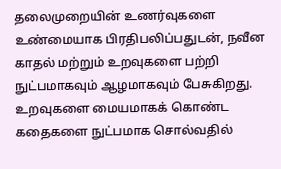தலைமுறையின் உணர்வுகளை உண்மையாக பிரதிபலிப்பதுடன், நவீன காதல் மற்றும் உறவுகளை பற்றி நுட்பமாகவும் ஆழமாகவும் பேசுகிறது. உறவுகளை மையமாகக் கொண்ட கதைகளை நுட்பமாக சொல்வதில்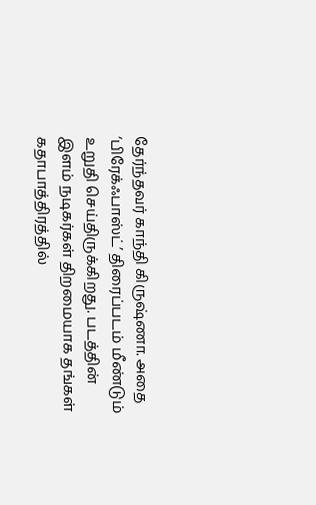தேர்ந்தவர் காந்தி கிருஷ்ணா. அதை ‘பிரேக்ஃபாஸ்ட்’ திரைப்படம் மீண்டும் உறுதி செய்திருக்கிறது. படத்தின் இளம் நடிகர்கள் திறமையாக தங்கள் கதாபாத்திரத்தில்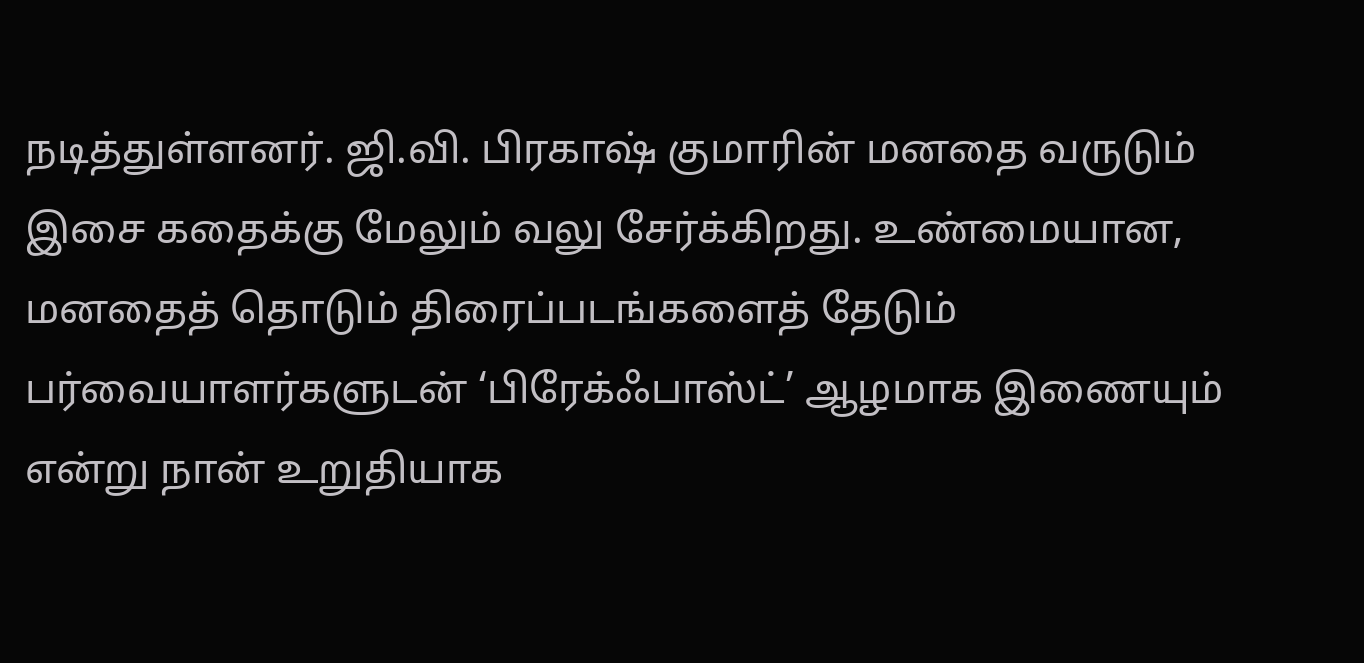நடித்துள்ளனர். ஜி.வி. பிரகாஷ் குமாரின் மனதை வருடும் இசை கதைக்கு மேலும் வலு சேர்க்கிறது. உண்மையான, மனதைத் தொடும் திரைப்படங்களைத் தேடும் பர்வையாளர்களுடன் ‘பிரேக்ஃபாஸ்ட்’ ஆழமாக இணையும் என்று நான் உறுதியாக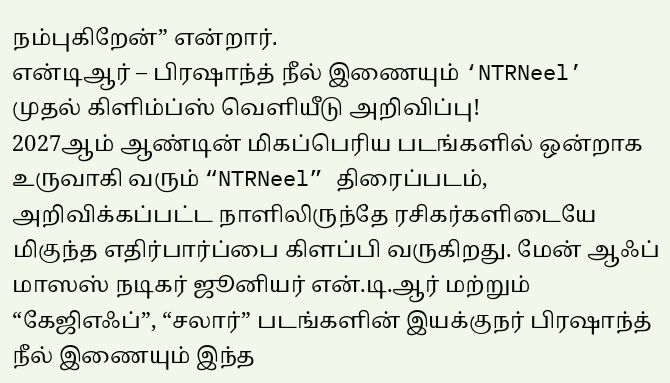நம்புகிறேன்” என்றார்.
என்டிஆர் – பிரஷாந்த் நீல் இணையும் ‘NTRNeel’ முதல் கிளிம்ப்ஸ் வெளியீடு அறிவிப்பு!
2027ஆம் ஆண்டின் மிகப்பெரிய படங்களில் ஒன்றாக உருவாகி வரும் “NTRNeel” திரைப்படம், அறிவிக்கப்பட்ட நாளிலிருந்தே ரசிகர்களிடையே மிகுந்த எதிர்பார்ப்பை கிளப்பி வருகிறது. மேன் ஆஃப் மாஸஸ் நடிகர் ஜூனியர் என்.டி.ஆர் மற்றும் “கேஜிஎஃப்”, “சலார்” படங்களின் இயக்குநர் பிரஷாந்த் நீல் இணையும் இந்த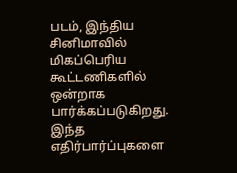படம், இந்திய சினிமாவில் மிகப்பெரிய கூட்டணிகளில் ஒன்றாக பார்க்கப்படுகிறது.
இந்த எதிர்பார்ப்புகளை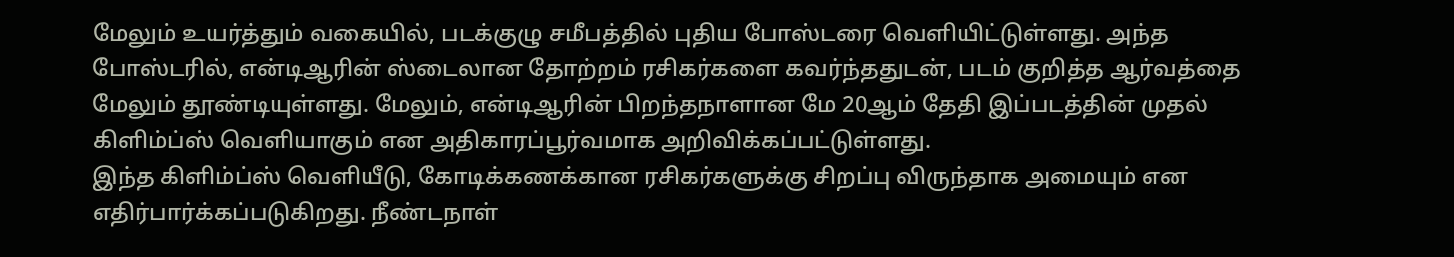மேலும் உயர்த்தும் வகையில், படக்குழு சமீபத்தில் புதிய போஸ்டரை வெளியிட்டுள்ளது. அந்த போஸ்டரில், என்டிஆரின் ஸ்டைலான தோற்றம் ரசிகர்களை கவர்ந்ததுடன், படம் குறித்த ஆர்வத்தை மேலும் தூண்டியுள்ளது. மேலும், என்டிஆரின் பிறந்தநாளான மே 20ஆம் தேதி இப்படத்தின் முதல் கிளிம்ப்ஸ் வெளியாகும் என அதிகாரப்பூர்வமாக அறிவிக்கப்பட்டுள்ளது.
இந்த கிளிம்ப்ஸ் வெளியீடு, கோடிக்கணக்கான ரசிகர்களுக்கு சிறப்பு விருந்தாக அமையும் என எதிர்பார்க்கப்படுகிறது. நீண்டநாள்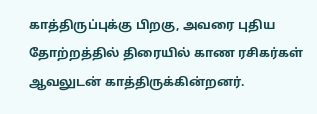காத்திருப்புக்கு பிறகு, அவரை புதிய தோற்றத்தில் திரையில் காண ரசிகர்கள் ஆவலுடன் காத்திருக்கின்றனர்.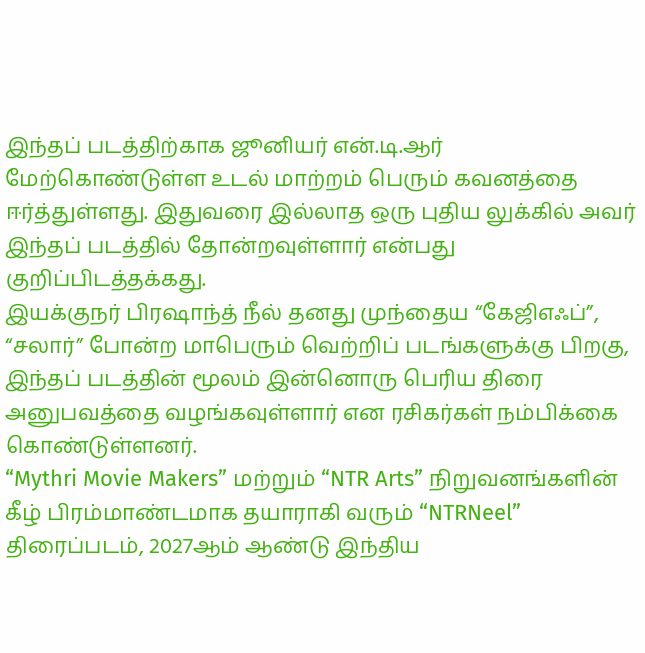இந்தப் படத்திற்காக ஜூனியர் என்.டி.ஆர் மேற்கொண்டுள்ள உடல் மாற்றம் பெரும் கவனத்தை ஈர்த்துள்ளது. இதுவரை இல்லாத ஒரு புதிய லுக்கில் அவர் இந்தப் படத்தில் தோன்றவுள்ளார் என்பது குறிப்பிடத்தக்கது.
இயக்குநர் பிரஷாந்த் நீல் தனது முந்தைய “கேஜிஎஃப்”, “சலார்” போன்ற மாபெரும் வெற்றிப் படங்களுக்கு பிறகு, இந்தப் படத்தின் மூலம் இன்னொரு பெரிய திரை அனுபவத்தை வழங்கவுள்ளார் என ரசிகர்கள் நம்பிக்கை கொண்டுள்ளனர்.
“Mythri Movie Makers” மற்றும் “NTR Arts” நிறுவனங்களின் கீழ் பிரம்மாண்டமாக தயாராகி வரும் “NTRNeel” திரைப்படம், 2027ஆம் ஆண்டு இந்திய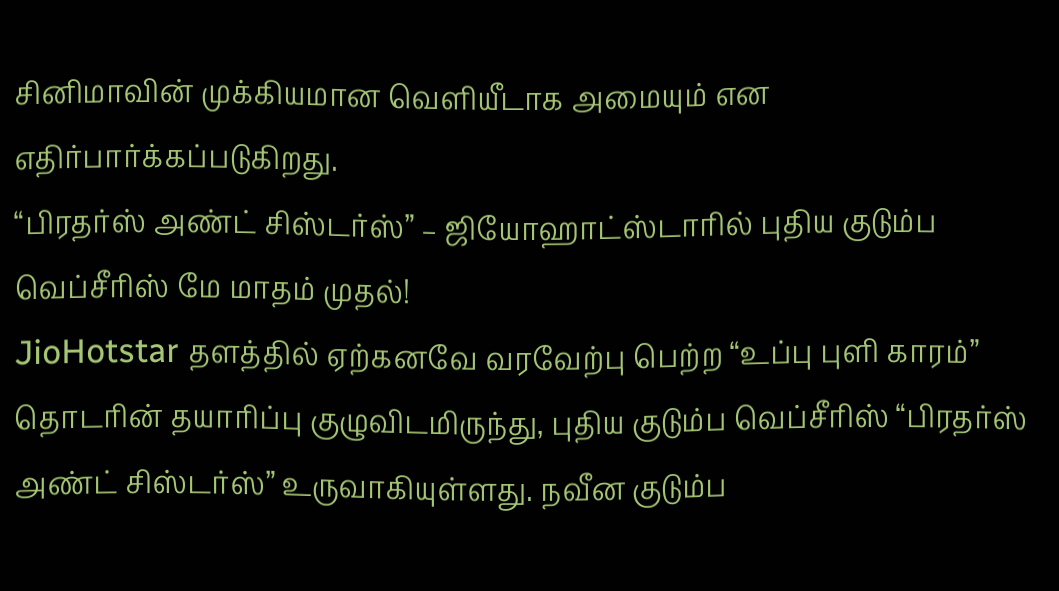சினிமாவின் முக்கியமான வெளியீடாக அமையும் என எதிர்பார்க்கப்படுகிறது.
“பிரதர்ஸ் அண்ட் சிஸ்டர்ஸ்” – ஜியோஹாட்ஸ்டாரில் புதிய குடும்ப வெப்சீரிஸ் மே மாதம் முதல்!
JioHotstar தளத்தில் ஏற்கனவே வரவேற்பு பெற்ற “உப்பு புளி காரம்” தொடரின் தயாரிப்பு குழுவிடமிருந்து, புதிய குடும்ப வெப்சீரிஸ் “பிரதர்ஸ் அண்ட் சிஸ்டர்ஸ்” உருவாகியுள்ளது. நவீன குடும்ப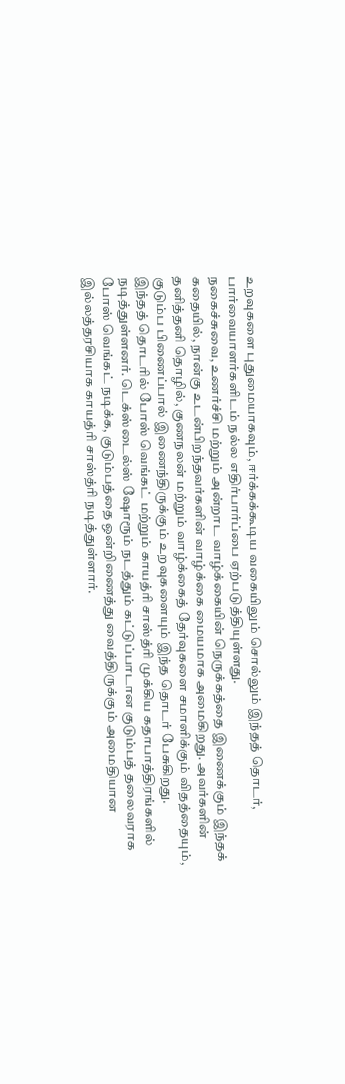உறவுகளை புதுமையாகவும், ஈர்க்கக்கூடிய வகையிலும் சொல்லும் இந்தத் தொடர், பார்வையாளர்களிடம் நல்ல எதிர்பார்ப்பை ஏற்படுத்தியுள்ளது.
நகைச்சுவை, உணர்ச்சி மற்றும் அன்றாட வாழ்க்கையின் நெருக்கத்தை இணைக்கும் இந்தக் கதையில், நான்கு உடன்பிறந்தவர்களின் வாழ்க்கை மையமாக அமைகிறது. அவர்களின் தனித்தனி தொழில், குணநலன் மற்றும் வாழ்க்கைத் தேர்வுகளை சமாளிக்கும் விதத்தையும், குடும்ப பிணைப்பால் இணைந்திருக்கும் உறவுகளையும் இந்த தொடர் பேசுகிறது.
இந்தத் தொடரில் போஸ் வெங்கட் மற்றும் காயத்ரி சாஸ்த்ரி முக்கிய கதாபாத்திரங்களில் நடித்துள்ளனர். டெக்ஸ்டைல்ஸ் ஷோரூம் நடத்தும் கட்டுப்பாடான குடும்பத் தலைவராக போஸ் வெங்கட் நடிக்க, குடும்பத்தை ஒன்றிணைத்து வைத்திருக்கும் அமைதியான இல்லத்தரசியாக காயத்ரி சாஸ்த்ரி நடித்துள்ளார்.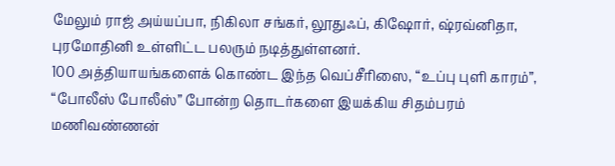மேலும் ராஜ் அய்யப்பா, நிகிலா சங்கர், லூதுஃப், கிஷோர், ஷ்ரவ்னிதா, புரமோதினி உள்ளிட்ட பலரும் நடித்துள்ளனர்.
100 அத்தியாயங்களைக் கொண்ட இந்த வெப்சீரிஸை, “உப்பு புளி காரம்”, “போலீஸ் போலீஸ்” போன்ற தொடர்களை இயக்கிய சிதம்பரம் மணிவண்ணன்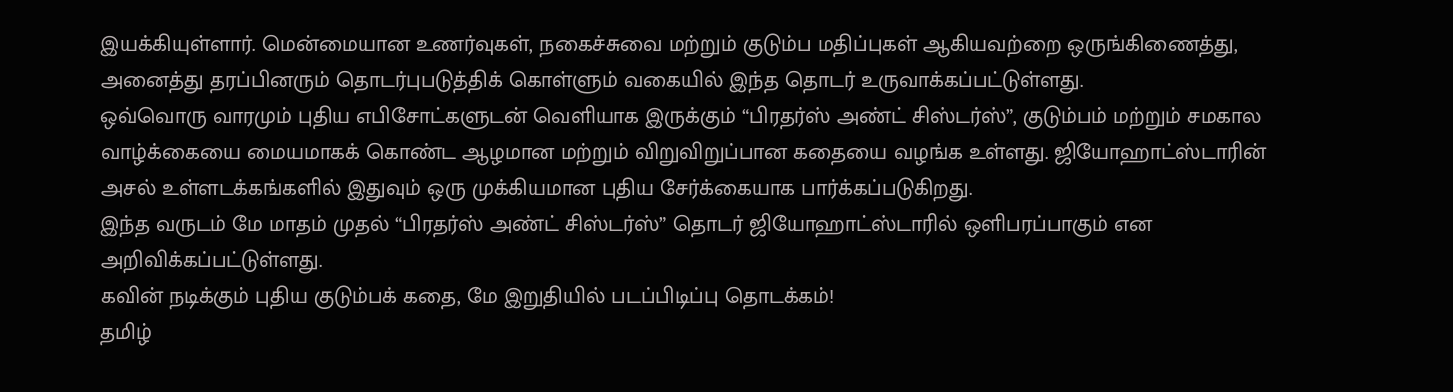இயக்கியுள்ளார். மென்மையான உணர்வுகள், நகைச்சுவை மற்றும் குடும்ப மதிப்புகள் ஆகியவற்றை ஒருங்கிணைத்து, அனைத்து தரப்பினரும் தொடர்புபடுத்திக் கொள்ளும் வகையில் இந்த தொடர் உருவாக்கப்பட்டுள்ளது.
ஒவ்வொரு வாரமும் புதிய எபிசோட்களுடன் வெளியாக இருக்கும் “பிரதர்ஸ் அண்ட் சிஸ்டர்ஸ்”, குடும்பம் மற்றும் சமகால வாழ்க்கையை மையமாகக் கொண்ட ஆழமான மற்றும் விறுவிறுப்பான கதையை வழங்க உள்ளது. ஜியோஹாட்ஸ்டாரின் அசல் உள்ளடக்கங்களில் இதுவும் ஒரு முக்கியமான புதிய சேர்க்கையாக பார்க்கப்படுகிறது.
இந்த வருடம் மே மாதம் முதல் “பிரதர்ஸ் அண்ட் சிஸ்டர்ஸ்” தொடர் ஜியோஹாட்ஸ்டாரில் ஒளிபரப்பாகும் என அறிவிக்கப்பட்டுள்ளது.
கவின் நடிக்கும் புதிய குடும்பக் கதை, மே இறுதியில் படப்பிடிப்பு தொடக்கம்!
தமிழ்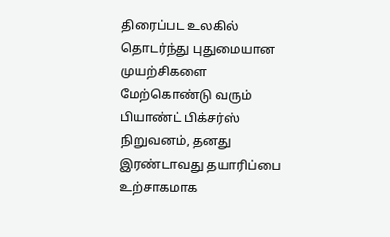திரைப்பட உலகில் தொடர்ந்து புதுமையான முயற்சிகளை மேற்கொண்டு வரும் பியாண்ட் பிக்சர்ஸ் நிறுவனம், தனது இரண்டாவது தயாரிப்பை உற்சாகமாக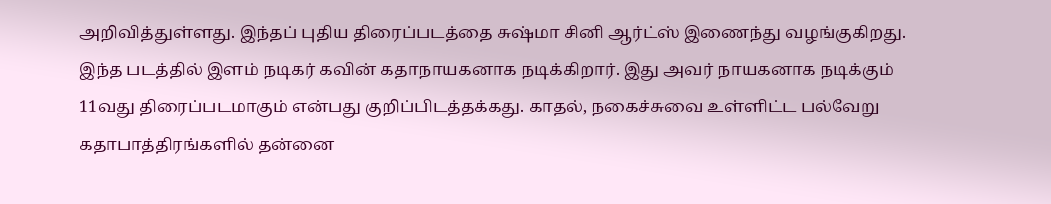அறிவித்துள்ளது. இந்தப் புதிய திரைப்படத்தை சுஷ்மா சினி ஆர்ட்ஸ் இணைந்து வழங்குகிறது.
இந்த படத்தில் இளம் நடிகர் கவின் கதாநாயகனாக நடிக்கிறார். இது அவர் நாயகனாக நடிக்கும் 11வது திரைப்படமாகும் என்பது குறிப்பிடத்தக்கது. காதல், நகைச்சுவை உள்ளிட்ட பல்வேறு கதாபாத்திரங்களில் தன்னை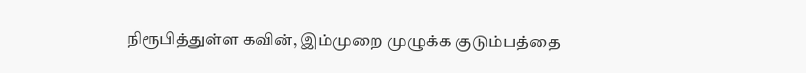நிரூபித்துள்ள கவின், இம்முறை முழுக்க குடும்பத்தை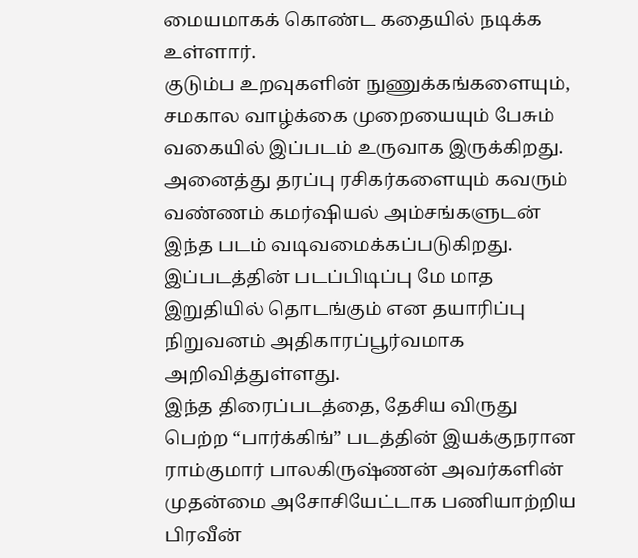மையமாகக் கொண்ட கதையில் நடிக்க உள்ளார்.
குடும்ப உறவுகளின் நுணுக்கங்களையும், சமகால வாழ்க்கை முறையையும் பேசும் வகையில் இப்படம் உருவாக இருக்கிறது. அனைத்து தரப்பு ரசிகர்களையும் கவரும் வண்ணம் கமர்ஷியல் அம்சங்களுடன் இந்த படம் வடிவமைக்கப்படுகிறது. இப்படத்தின் படப்பிடிப்பு மே மாத இறுதியில் தொடங்கும் என தயாரிப்பு நிறுவனம் அதிகாரப்பூர்வமாக அறிவித்துள்ளது.
இந்த திரைப்படத்தை, தேசிய விருது பெற்ற “பார்க்கிங்” படத்தின் இயக்குநரான ராம்குமார் பாலகிருஷ்ணன் அவர்களின் முதன்மை அசோசியேட்டாக பணியாற்றிய பிரவீன்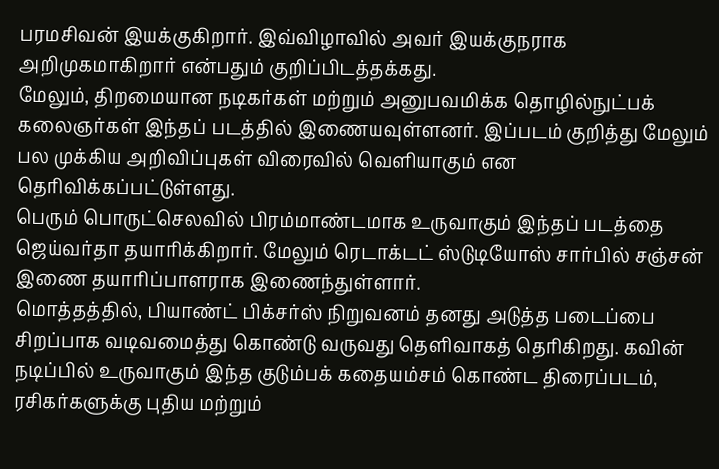பரமசிவன் இயக்குகிறார். இவ்விழாவில் அவர் இயக்குநராக அறிமுகமாகிறார் என்பதும் குறிப்பிடத்தக்கது.
மேலும், திறமையான நடிகர்கள் மற்றும் அனுபவமிக்க தொழில்நுட்பக் கலைஞர்கள் இந்தப் படத்தில் இணையவுள்ளனர். இப்படம் குறித்து மேலும் பல முக்கிய அறிவிப்புகள் விரைவில் வெளியாகும் என தெரிவிக்கப்பட்டுள்ளது.
பெரும் பொருட்செலவில் பிரம்மாண்டமாக உருவாகும் இந்தப் படத்தை ஜெய்வர்தா தயாரிக்கிறார். மேலும் ரெடாக்டட் ஸ்டுடியோஸ் சார்பில் சஞ்சன் இணை தயாரிப்பாளராக இணைந்துள்ளார்.
மொத்தத்தில், பியாண்ட் பிக்சர்ஸ் நிறுவனம் தனது அடுத்த படைப்பை சிறப்பாக வடிவமைத்து கொண்டு வருவது தெளிவாகத் தெரிகிறது. கவின் நடிப்பில் உருவாகும் இந்த குடும்பக் கதையம்சம் கொண்ட திரைப்படம், ரசிகர்களுக்கு புதிய மற்றும்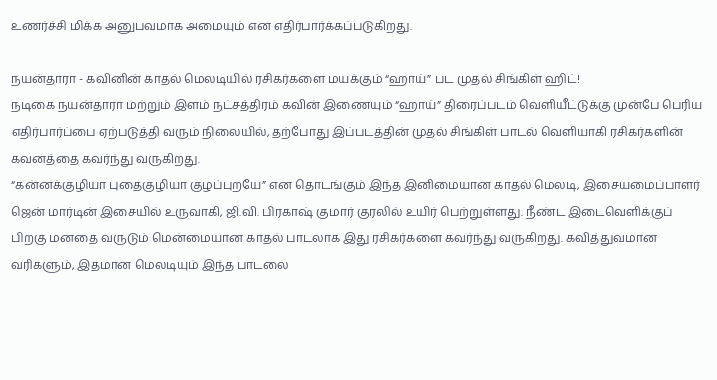உணர்ச்சி மிக்க அனுபவமாக அமையும் என எதிர்பார்க்கப்படுகிறது.

நயன்தாரா - கவினின் காதல் மெலடியில் ரசிகர்களை மயக்கும் “ஹாய்” பட முதல் சிங்கிள் ஹிட்!
நடிகை நயன்தாரா மற்றும் இளம் நட்சத்திரம் கவின் இணையும் “ஹாய்” திரைப்படம் வெளியீட்டுக்கு முன்பே பெரிய எதிர்பார்ப்பை ஏற்படுத்தி வரும் நிலையில், தற்போது இப்படத்தின் முதல் சிங்கிள் பாடல் வெளியாகி ரசிகர்களின் கவனத்தை கவர்ந்து வருகிறது.
“கன்னக்குழியா புதைகுழியா குழப்புறயே” என தொடங்கும் இந்த இனிமையான காதல் மெலடி, இசையமைப்பாளர் ஜென் மார்டின் இசையில் உருவாகி, ஜி.வி. பிரகாஷ் குமார் குரலில் உயிர் பெற்றுள்ளது. நீண்ட இடைவெளிக்குப் பிறகு மனதை வருடும் மென்மையான காதல் பாடலாக இது ரசிகர்களை கவர்ந்து வருகிறது. கவித்துவமான வரிகளும், இதமான மெலடியும் இந்த பாடலை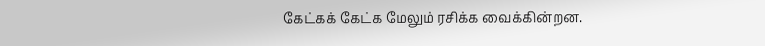கேட்கக் கேட்க மேலும் ரசிக்க வைக்கின்றன.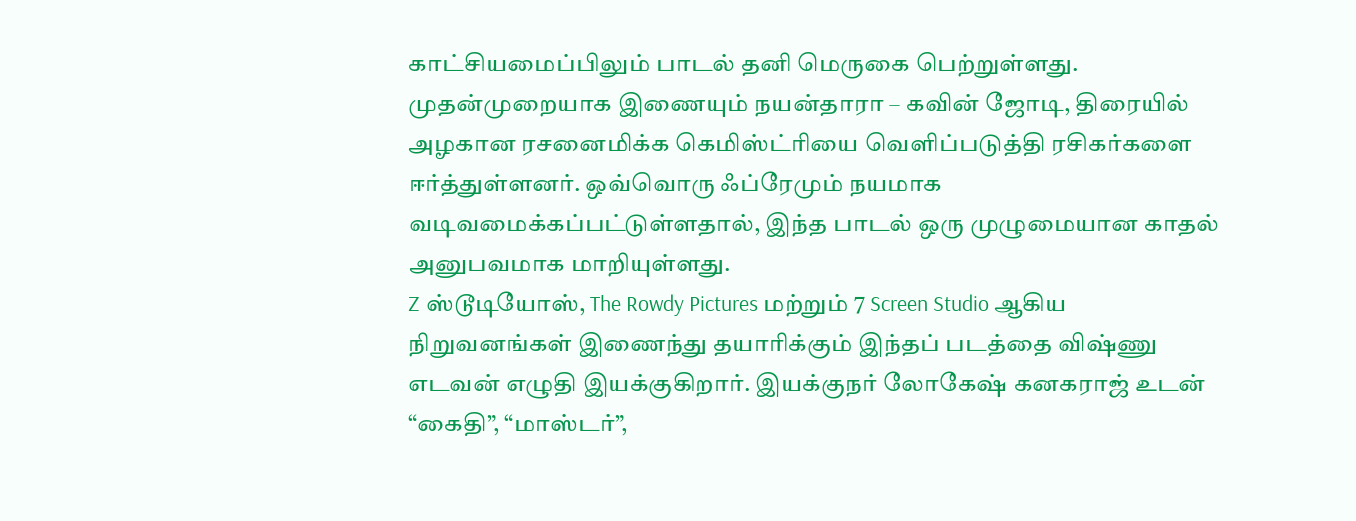காட்சியமைப்பிலும் பாடல் தனி மெருகை பெற்றுள்ளது. முதன்முறையாக இணையும் நயன்தாரா – கவின் ஜோடி, திரையில் அழகான ரசனைமிக்க கெமிஸ்ட்ரியை வெளிப்படுத்தி ரசிகர்களை ஈர்த்துள்ளனர். ஒவ்வொரு ஃப்ரேமும் நயமாக வடிவமைக்கப்பட்டுள்ளதால், இந்த பாடல் ஒரு முழுமையான காதல் அனுபவமாக மாறியுள்ளது.
Z ஸ்டூடியோஸ், The Rowdy Pictures மற்றும் 7 Screen Studio ஆகிய நிறுவனங்கள் இணைந்து தயாரிக்கும் இந்தப் படத்தை விஷ்ணு எடவன் எழுதி இயக்குகிறார். இயக்குநர் லோகேஷ் கனகராஜ் உடன் “கைதி”, “மாஸ்டர்”,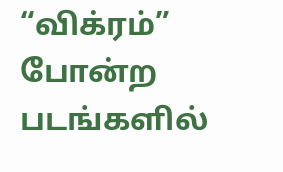“விக்ரம்” போன்ற படங்களில்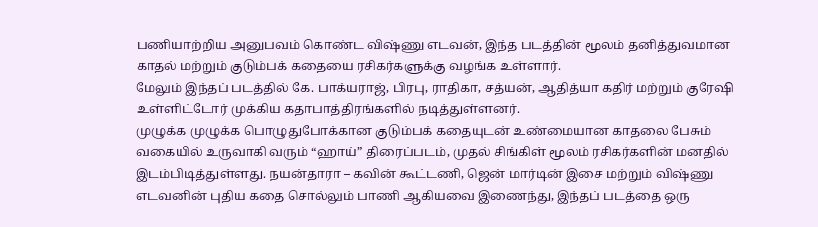பணியாற்றிய அனுபவம் கொண்ட விஷ்ணு எடவன், இந்த படத்தின் மூலம் தனித்துவமான காதல் மற்றும் குடும்பக் கதையை ரசிகர்களுக்கு வழங்க உள்ளார்.
மேலும் இந்தப் படத்தில் கே. பாக்யராஜ், பிரபு, ராதிகா, சத்யன், ஆதித்யா கதிர் மற்றும் குரேஷி உள்ளிட்டோர் முக்கிய கதாபாத்திரங்களில் நடித்துள்ளனர்.
முழுக்க முழுக்க பொழுதுபோக்கான குடும்பக் கதையுடன் உண்மையான காதலை பேசும் வகையில் உருவாகி வரும் “ஹாய்” திரைப்படம், முதல் சிங்கிள் மூலம் ரசிகர்களின் மனதில் இடம்பிடித்துள்ளது. நயன்தாரா – கவின் கூட்டணி, ஜென் மார்டின் இசை மற்றும் விஷ்ணு எடவனின் புதிய கதை சொல்லும் பாணி ஆகியவை இணைந்து, இந்தப் படத்தை ஒரு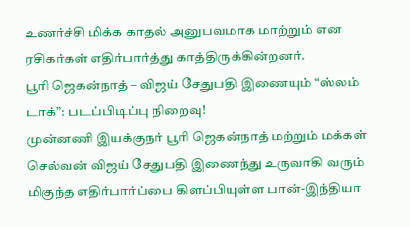உணர்ச்சி மிக்க காதல் அனுபவமாக மாற்றும் என ரசிகர்கள் எதிர்பார்த்து காத்திருக்கின்றனர்.
பூரி ஜெகன்நாத் – விஜய் சேதுபதி இணையும் “ஸ்லம் டாக்”: படப்பிடிப்பு நிறைவு!
முன்னணி இயக்குநர் பூரி ஜெகன்நாத் மற்றும் மக்கள் செல்வன் விஜய் சேதுபதி இணைந்து உருவாகி வரும் மிகுந்த எதிர்பார்ப்பை கிளப்பியுள்ள பான்-இந்தியா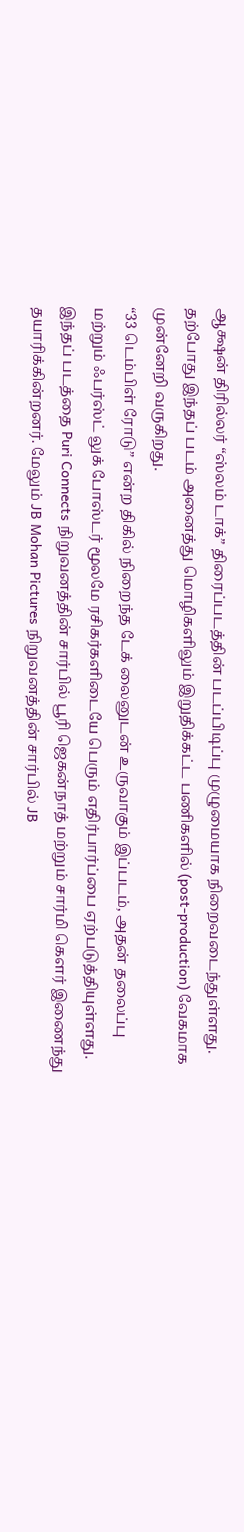ஆக்ஷன் திரில்லர் “ஸ்லம் டாக்” திரைப்படத்தின் படப்பிடிப்பு முழுமையாக நிறைவடைந்துள்ளது. தற்போது இந்தப் படம் அனைத்து மொழிகளிலும் இறுதிக்கட்ட பணிகளில் (post-production) வேகமாக முன்னேறி வருகிறது.
“33 டெம்பிள் ரோடு” என்ற திகில் நிறைந்த டேக் லைனுடன் உருவாகும் இப்படம், அதன் தலைப்பு மற்றும் ஃபர்ஸ்ட் லுக் போஸ்டர் மூலமே ரசிகர்களிடையே பெரும் எதிர்பார்ப்பை ஏற்படுத்தியுள்ளது.
இந்தப் படத்தை Puri Connects நிறுவனத்தின் சார்பில் பூரி ஜெகன்நாத் மற்றும் சார்மி கௌர் இணைந்து தயாரிக்கின்றனர். மேலும் JB Mohan Pictures நிறுவனத்தின் சார்பில் JB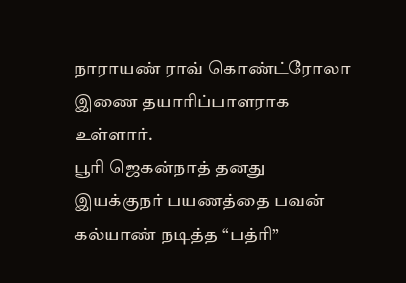நாராயண் ராவ் கொண்ட்ரோலா இணை தயாரிப்பாளராக உள்ளார்.
பூரி ஜெகன்நாத் தனது இயக்குநர் பயணத்தை பவன் கல்யாண் நடித்த “பத்ரி”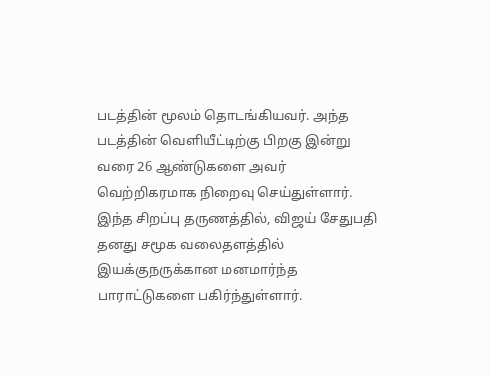படத்தின் மூலம் தொடங்கியவர். அந்த படத்தின் வெளியீட்டிற்கு பிறகு இன்று வரை 26 ஆண்டுகளை அவர் வெற்றிகரமாக நிறைவு செய்துள்ளார்.
இந்த சிறப்பு தருணத்தில், விஜய் சேதுபதி தனது சமூக வலைதளத்தில் இயக்குநருக்கான மனமார்ந்த பாராட்டுகளை பகிர்ந்துள்ளார்.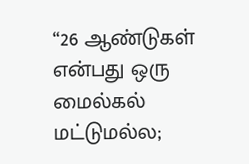“26 ஆண்டுகள் என்பது ஒரு மைல்கல் மட்டுமல்ல;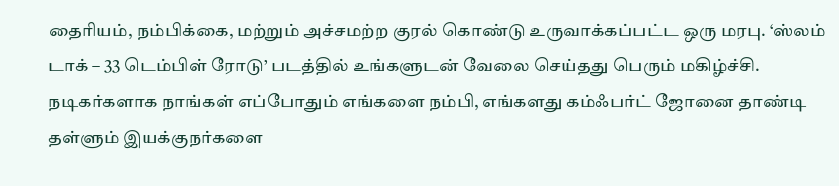தைரியம், நம்பிக்கை, மற்றும் அச்சமற்ற குரல் கொண்டு உருவாக்கப்பட்ட ஒரு மரபு. ‘ஸ்லம் டாக் – 33 டெம்பிள் ரோடு’ படத்தில் உங்களுடன் வேலை செய்தது பெரும் மகிழ்ச்சி. நடிகர்களாக நாங்கள் எப்போதும் எங்களை நம்பி, எங்களது கம்ஃபர்ட் ஜோனை தாண்டி தள்ளும் இயக்குநர்களை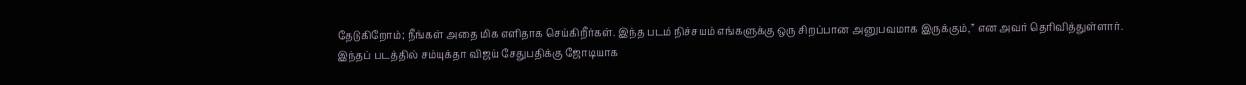தேடுகிறோம்; நீங்கள் அதை மிக எளிதாக செய்கிறீர்கள். இந்த படம் நிச்சயம் எங்களுக்கு ஒரு சிறப்பான அனுபவமாக இருக்கும்,” என அவர் தெரிவித்துள்ளார்.
இந்தப் படத்தில் சம்யுக்தா விஜய் சேதுபதிக்கு ஜோடியாக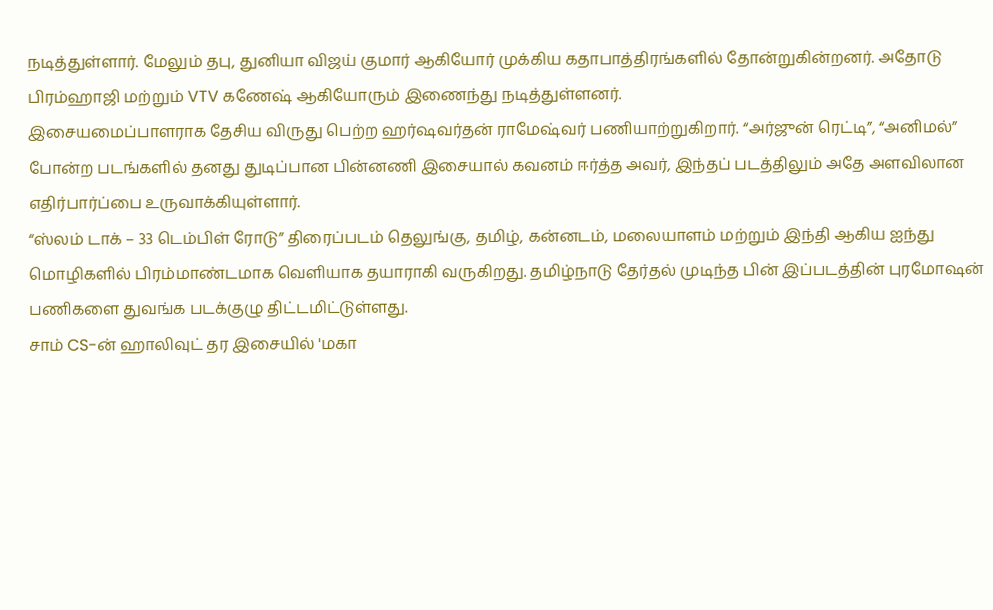நடித்துள்ளார். மேலும் தபு, துனியா விஜய் குமார் ஆகியோர் முக்கிய கதாபாத்திரங்களில் தோன்றுகின்றனர். அதோடு பிரம்ஹாஜி மற்றும் VTV கணேஷ் ஆகியோரும் இணைந்து நடித்துள்ளனர்.
இசையமைப்பாளராக தேசிய விருது பெற்ற ஹர்ஷவர்தன் ராமேஷ்வர் பணியாற்றுகிறார். “அர்ஜுன் ரெட்டி”, “அனிமல்” போன்ற படங்களில் தனது துடிப்பான பின்னணி இசையால் கவனம் ஈர்த்த அவர், இந்தப் படத்திலும் அதே அளவிலான எதிர்பார்ப்பை உருவாக்கியுள்ளார்.
“ஸ்லம் டாக் – 33 டெம்பிள் ரோடு” திரைப்படம் தெலுங்கு, தமிழ், கன்னடம், மலையாளம் மற்றும் இந்தி ஆகிய ஐந்து மொழிகளில் பிரம்மாண்டமாக வெளியாக தயாராகி வருகிறது. தமிழ்நாடு தேர்தல் முடிந்த பின் இப்படத்தின் புரமோஷன் பணிகளை துவங்க படக்குழு திட்டமிட்டுள்ளது.
சாம் CS-ன் ஹாலிவுட் தர இசையில் 'மகா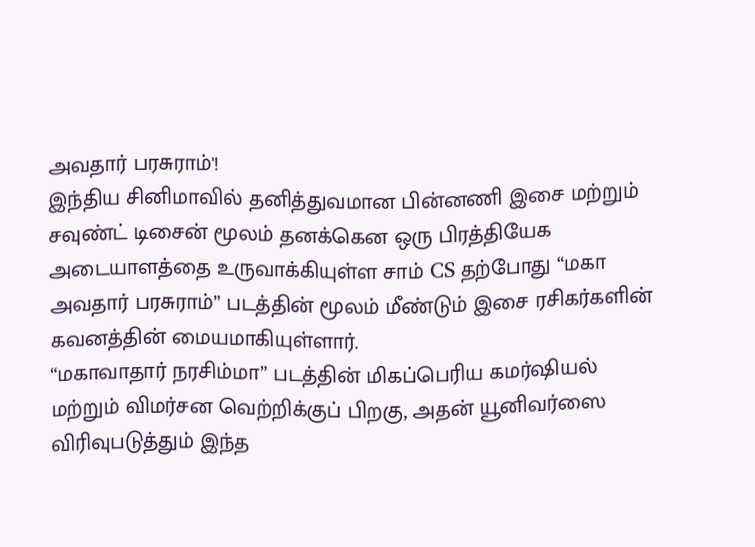அவதார் பரசுராம்'!
இந்திய சினிமாவில் தனித்துவமான பின்னணி இசை மற்றும் சவுண்ட் டிசைன் மூலம் தனக்கென ஒரு பிரத்தியேக அடையாளத்தை உருவாக்கியுள்ள சாம் CS தற்போது “மகா அவதார் பரசுராம்” படத்தின் மூலம் மீண்டும் இசை ரசிகர்களின் கவனத்தின் மையமாகியுள்ளார்.
“மகாவாதார் நரசிம்மா” படத்தின் மிகப்பெரிய கமர்ஷியல் மற்றும் விமர்சன வெற்றிக்குப் பிறகு, அதன் யூனிவர்ஸை விரிவுபடுத்தும் இந்த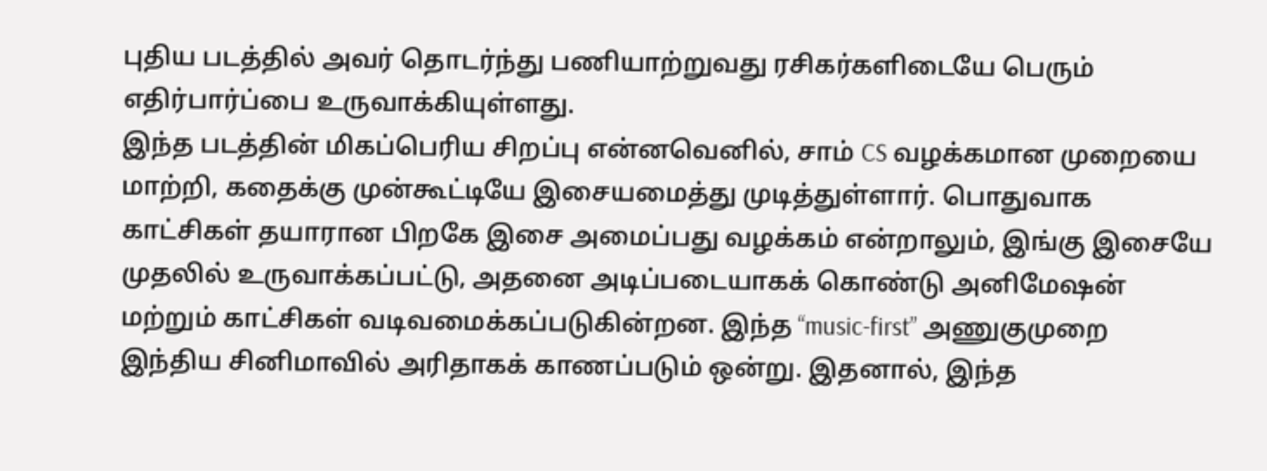புதிய படத்தில் அவர் தொடர்ந்து பணியாற்றுவது ரசிகர்களிடையே பெரும் எதிர்பார்ப்பை உருவாக்கியுள்ளது.
இந்த படத்தின் மிகப்பெரிய சிறப்பு என்னவெனில், சாம் CS வழக்கமான முறையை மாற்றி, கதைக்கு முன்கூட்டியே இசையமைத்து முடித்துள்ளார். பொதுவாக காட்சிகள் தயாரான பிறகே இசை அமைப்பது வழக்கம் என்றாலும், இங்கு இசையே முதலில் உருவாக்கப்பட்டு, அதனை அடிப்படையாகக் கொண்டு அனிமேஷன் மற்றும் காட்சிகள் வடிவமைக்கப்படுகின்றன. இந்த “music-first” அணுகுமுறை இந்திய சினிமாவில் அரிதாகக் காணப்படும் ஒன்று. இதனால், இந்த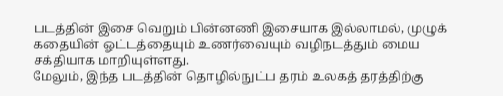படத்தின் இசை வெறும் பின்னணி இசையாக இல்லாமல், முழுக் கதையின் ஓட்டத்தையும் உணர்வையும் வழிநடத்தும் மைய சக்தியாக மாறியுள்ளது.
மேலும், இந்த படத்தின் தொழில்நுட்ப தரம் உலகத் தரத்திற்கு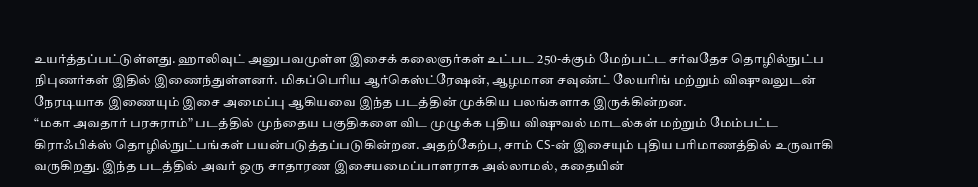உயர்த்தப்பட்டுள்ளது. ஹாலிவுட் அனுபவமுள்ள இசைக் கலைஞர்கள் உட்பட 250-க்கும் மேற்பட்ட சர்வதேச தொழில்நுட்ப நிபுணர்கள் இதில் இணைந்துள்ளனர். மிகப்பெரிய ஆர்கெஸ்ட்ரேஷன், ஆழமான சவுண்ட் லேயரிங் மற்றும் விஷுவலுடன் நேரடியாக இணையும் இசை அமைப்பு ஆகியவை இந்த படத்தின் முக்கிய பலங்களாக இருக்கின்றன.
“மகா அவதார் பரசுராம்” படத்தில் முந்தைய பகுதிகளை விட முழுக்க புதிய விஷுவல் மாடல்கள் மற்றும் மேம்பட்ட கிராஃபிக்ஸ் தொழில்நுட்பங்கள் பயன்படுத்தப்படுகின்றன. அதற்கேற்ப, சாம் CS-ன் இசையும் புதிய பரிமாணத்தில் உருவாகி வருகிறது. இந்த படத்தில் அவர் ஒரு சாதாரண இசையமைப்பாளராக அல்லாமல், கதையின்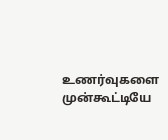உணர்வுகளை முன்கூட்டியே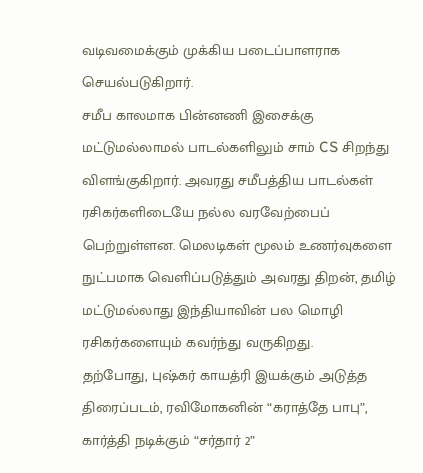வடிவமைக்கும் முக்கிய படைப்பாளராக செயல்படுகிறார்.
சமீப காலமாக பின்னணி இசைக்கு மட்டுமல்லாமல் பாடல்களிலும் சாம் CS சிறந்து விளங்குகிறார். அவரது சமீபத்திய பாடல்கள் ரசிகர்களிடையே நல்ல வரவேற்பைப் பெற்றுள்ளன. மெலடிகள் மூலம் உணர்வுகளை நுட்பமாக வெளிப்படுத்தும் அவரது திறன், தமிழ் மட்டுமல்லாது இந்தியாவின் பல மொழி ரசிகர்களையும் கவர்ந்து வருகிறது.
தற்போது, புஷ்கர் காயத்ரி இயக்கும் அடுத்த திரைப்படம், ரவிமோகனின் “கராத்தே பாபு”, கார்த்தி நடிக்கும் “சர்தார் 2”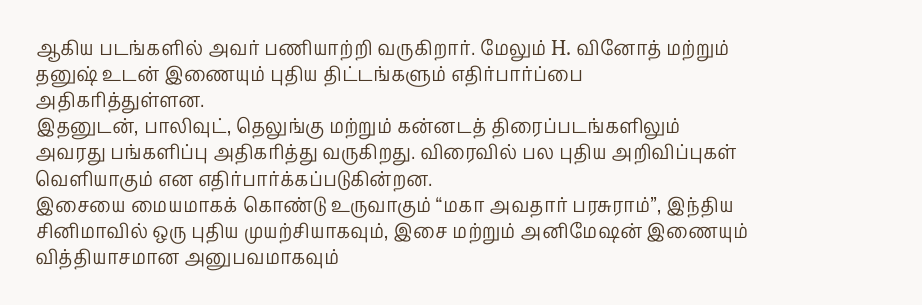ஆகிய படங்களில் அவர் பணியாற்றி வருகிறார். மேலும் H. வினோத் மற்றும் தனுஷ் உடன் இணையும் புதிய திட்டங்களும் எதிர்பார்ப்பை அதிகரித்துள்ளன.
இதனுடன், பாலிவுட், தெலுங்கு மற்றும் கன்னடத் திரைப்படங்களிலும் அவரது பங்களிப்பு அதிகரித்து வருகிறது. விரைவில் பல புதிய அறிவிப்புகள் வெளியாகும் என எதிர்பார்க்கப்படுகின்றன.
இசையை மையமாகக் கொண்டு உருவாகும் “மகா அவதார் பரசுராம்”, இந்திய சினிமாவில் ஒரு புதிய முயற்சியாகவும், இசை மற்றும் அனிமேஷன் இணையும் வித்தியாசமான அனுபவமாகவும்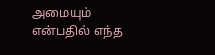அமையும் என்பதில் எந்த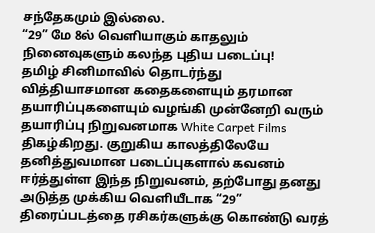சந்தேகமும் இல்லை.
“29” மே 8ல் வெளியாகும் காதலும் நினைவுகளும் கலந்த புதிய படைப்பு!
தமிழ் சினிமாவில் தொடர்ந்து வித்தியாசமான கதைகளையும் தரமான தயாரிப்புகளையும் வழங்கி முன்னேறி வரும் தயாரிப்பு நிறுவனமாக White Carpet Films திகழ்கிறது. குறுகிய காலத்திலேயே தனித்துவமான படைப்புகளால் கவனம் ஈர்த்துள்ள இந்த நிறுவனம், தற்போது தனது அடுத்த முக்கிய வெளியீடாக “29” திரைப்படத்தை ரசிகர்களுக்கு கொண்டு வரத்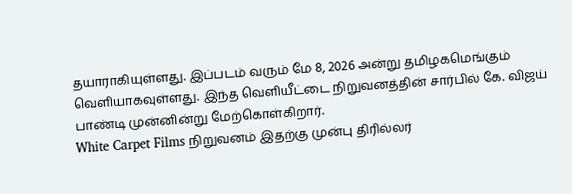தயாராகியுள்ளது. இப்படம் வரும் மே 8, 2026 அன்று தமிழகமெங்கும் வெளியாகவுள்ளது. இந்த வெளியீட்டை நிறுவனத்தின் சார்பில் கே. விஜய் பாண்டி முன்னின்று மேற்கொள்கிறார்.
White Carpet Films நிறுவனம் இதற்கு முன்பு திரில்லர்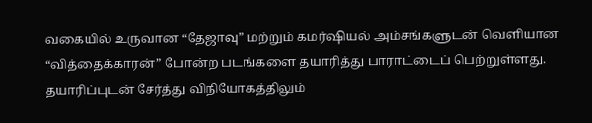வகையில் உருவான “தேஜாவு” மற்றும் கமர்ஷியல் அம்சங்களுடன் வெளியான “வித்தைக்காரன்” போன்ற படங்களை தயாரித்து பாராட்டைப் பெற்றுள்ளது. தயாரிப்புடன் சேர்த்து விநியோகத்திலும்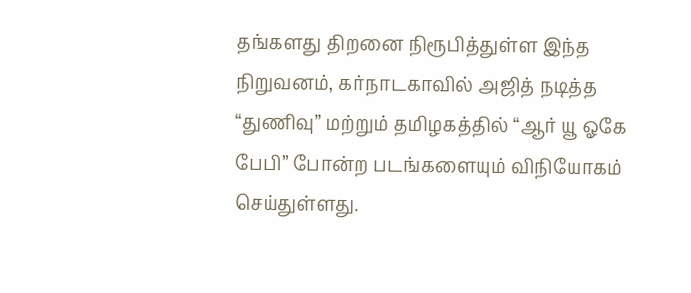தங்களது திறனை நிரூபித்துள்ள இந்த நிறுவனம், கர்நாடகாவில் அஜித் நடித்த “துணிவு” மற்றும் தமிழகத்தில் “ஆர் யூ ஓகே பேபி” போன்ற படங்களையும் விநியோகம் செய்துள்ளது.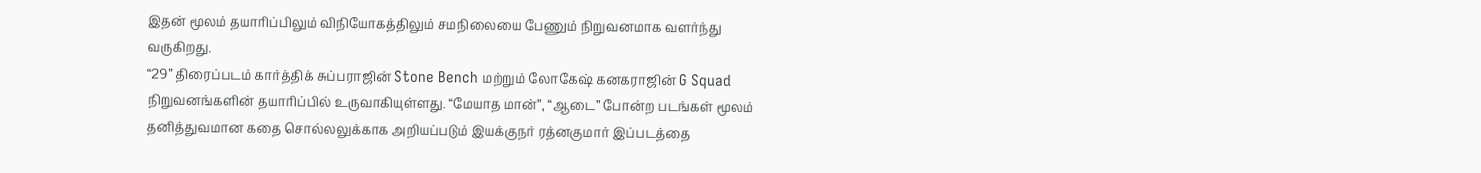இதன் மூலம் தயாரிப்பிலும் விநியோகத்திலும் சமநிலையை பேணும் நிறுவனமாக வளர்ந்து வருகிறது.
“29” திரைப்படம் கார்த்திக் சுப்பராஜின் Stone Bench மற்றும் லோகேஷ் கனகராஜின் G Squad நிறுவனங்களின் தயாரிப்பில் உருவாகியுள்ளது. “மேயாத மான்”, “ஆடை” போன்ற படங்கள் மூலம் தனித்துவமான கதை சொல்லலுக்காக அறியப்படும் இயக்குநர் ரத்னகுமார் இப்படத்தை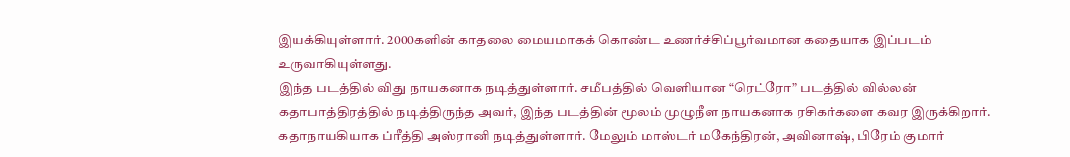இயக்கியுள்ளார். 2000களின் காதலை மையமாகக் கொண்ட உணர்ச்சிப்பூர்வமான கதையாக இப்படம் உருவாகியுள்ளது.
இந்த படத்தில் விது நாயகனாக நடித்துள்ளார். சமீபத்தில் வெளியான “ரெட்ரோ” படத்தில் வில்லன் கதாபாத்திரத்தில் நடித்திருந்த அவர், இந்த படத்தின் மூலம் முழுநீள நாயகனாக ரசிகர்களை கவர இருக்கிறார். கதாநாயகியாக ப்ரீத்தி அஸ்ரானி நடித்துள்ளார். மேலும் மாஸ்டர் மகேந்திரன், அவினாஷ், பிரேம் குமார்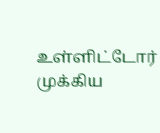உள்ளிட்டோர் முக்கிய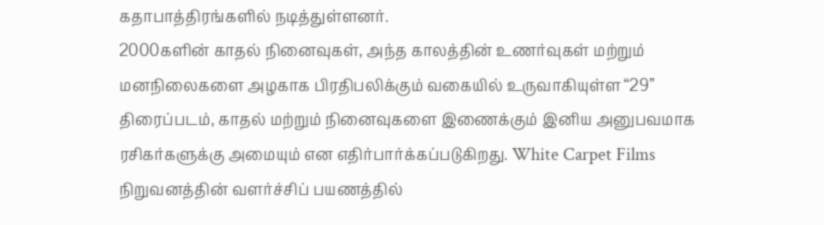கதாபாத்திரங்களில் நடித்துள்ளனர்.
2000களின் காதல் நினைவுகள், அந்த காலத்தின் உணர்வுகள் மற்றும் மனநிலைகளை அழகாக பிரதிபலிக்கும் வகையில் உருவாகியுள்ள “29” திரைப்படம், காதல் மற்றும் நினைவுகளை இணைக்கும் இனிய அனுபவமாக ரசிகர்களுக்கு அமையும் என எதிர்பார்க்கப்படுகிறது. White Carpet Films நிறுவனத்தின் வளர்ச்சிப் பயணத்தில்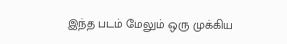இந்த படம் மேலும் ஒரு முக்கிய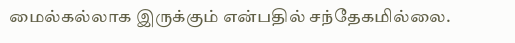மைல்கல்லாக இருக்கும் என்பதில் சந்தேகமில்லை.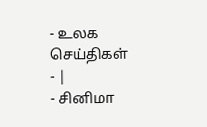- உலக செய்திகள்
- |
- சினிமா